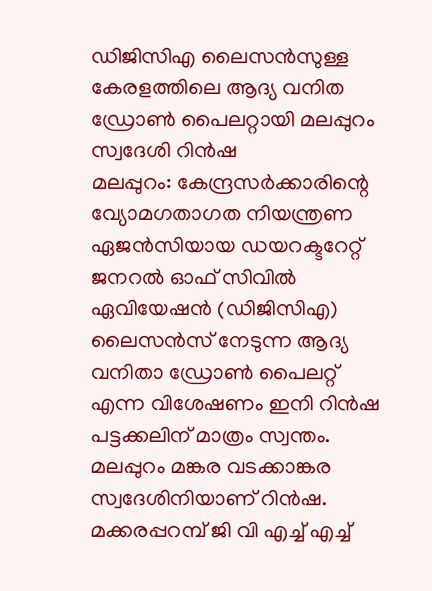ഡിജിസിഎ ലൈസൻസുള്ള കേരളത്തിലെ ആദ്യ വനിത ഡ്രോൺ പൈലറ്റായി മലപ്പുറം സ്വദേശി റിൻഷ
മലപ്പുറം: കേന്ദ്രസർക്കാരിന്റെ വ്യോമഗതാഗത നിയന്ത്രണ ഏജൻസിയായ ഡയറക്ടറേറ്റ് ജനറൽ ഓഫ് സിവിൽ ഏവിയേഷൻ (ഡിജിസിഎ) ലൈസൻസ് നേടുന്ന ആദ്യ വനിതാ ഡ്രോൺ പൈലറ്റ് എന്ന വിശേഷണം ഇനി റിൻഷ പട്ടക്കലിന് മാത്രം സ്വന്തം.
മലപ്പുറം മങ്കര വടക്കാങ്കര സ്വദേശിനിയാണ് റിൻഷ. മക്കരപ്പറമ്പ് ജി വി എച്ച് എച്ച്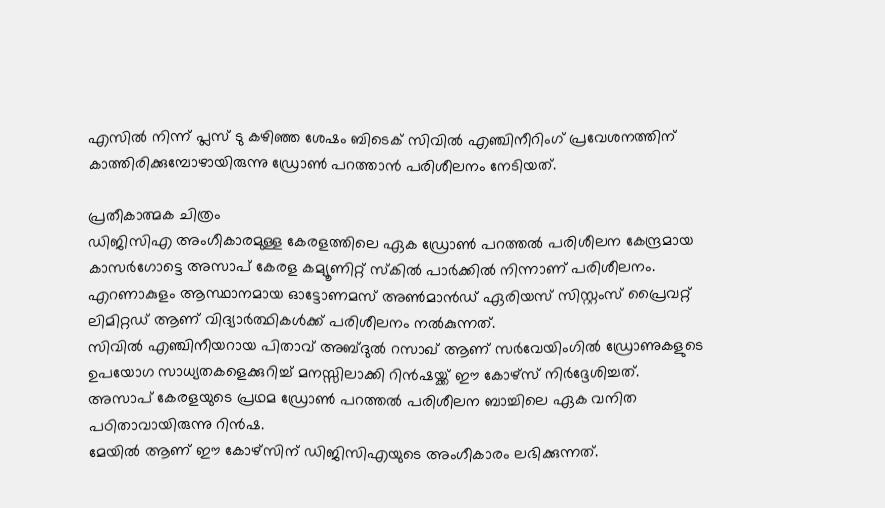എസിൽ നിന്ന് പ്ലസ് ടു കഴിഞ്ഞ ശേഷം ബിടെക് സിവിൽ എഞ്ചിനീറിംഗ് പ്രവേശനത്തിന് കാത്തിരിക്കുമ്പോഴായിരുന്നു ഡ്രോൺ പറത്താൻ പരിശീലനം നേടിയത്.

പ്രതീകാത്മക ചിത്രം
ഡിജിസിഎ അംഗീകാരമുള്ള കേരളത്തിലെ ഏക ഡ്രോൺ പറത്തൽ പരിശീലന കേന്ദ്രമായ കാസർഗോട്ടെ അസാപ് കേരള കമ്യൂണിറ്റ് സ്കിൽ പാർക്കിൽ നിന്നാണ് പരിശീലനം. എറണാകുളം ആസ്ഥാനമായ ഓട്ടോണമസ് അൺമാൻഡ് ഏരിയസ് സിസ്റ്റംസ് പ്രൈവറ്റ് ലിമിറ്റഡ് ആണ് വിദ്യാർത്ഥികൾക്ക് പരിശീലനം നൽകുന്നത്.
സിവിൽ എഞ്ചിനീയറായ പിതാവ് അബ്ദുൽ റസാഖ് ആണ് സർവേയിംഗിൽ ഡ്രോണുകളുടെ ഉപയോഗ സാധ്യതകളെക്കുറിച്ച് മനസ്സിലാക്കി റിൻഷയ്ക്ക് ഈ കോഴ്സ് നിർദ്ദേശിച്ചത്. അസാപ് കേരളയുടെ പ്രഥമ ഡ്രോൺ പറത്തൽ പരിശീലന ബാച്ചിലെ ഏക വനിത പഠിതാവായിരുന്നു റിൻഷ.
മേയിൽ ആണ് ഈ കോഴ്സിന് ഡിജിസിഎയുടെ അംഗീകാരം ലഭിക്കുന്നത്.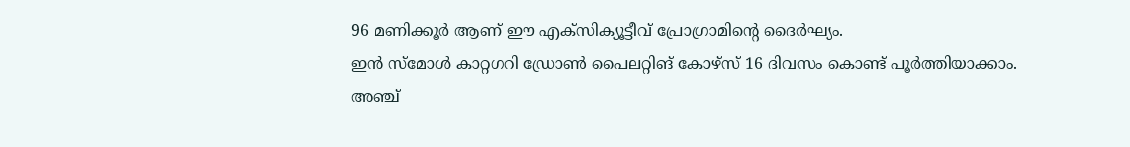96 മണിക്കൂർ ആണ് ഈ എക്സിക്യൂട്ടീവ് പ്രോഗ്രാമിന്റെ ദൈർഘ്യം.
ഇൻ സ്മോൾ കാറ്റഗറി ഡ്രോൺ പൈലറ്റിങ് കോഴ്സ് 16 ദിവസം കൊണ്ട് പൂർത്തിയാക്കാം.
അഞ്ച്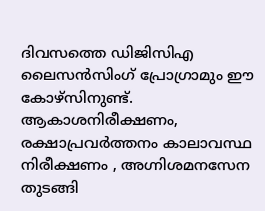ദിവസത്തെ ഡിജിസിഎ ലൈസൻസിംഗ് പ്രോഗ്രാമും ഈ കോഴ്സിനുണ്ട്. ആകാശനിരീക്ഷണം, രക്ഷാപ്രവർത്തനം കാലാവസ്ഥ നിരീക്ഷണം , അഗ്നിശമനസേന തുടങ്ങി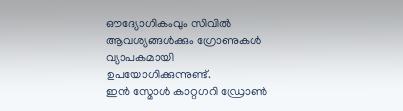ഔദ്യോഗികംവും സിവിൽ ആവശ്യങ്ങൾക്കും ഗ്രോണുകൾ വ്യാപകമായി ഉപയോഗിക്കുന്നുണ്ട്.
ഇൻ സ്മോൾ കാറ്റഗറി ഡ്രോൺ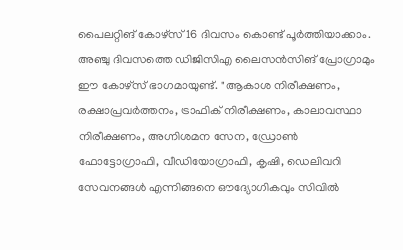പൈലറ്റിങ് കോഴ്സ് 16 ദിവസം കൊണ്ട് പൂർത്തിയാക്കാം. അഞ്ചു ദിവസത്തെ ഡിജിസിഎ ലൈസൻസിങ് പ്രോഗ്രാമും ഈ കോഴ്സ് ഭാഗമായുണ്ട്. "ആകാശ നിരീക്ഷണം, രക്ഷാപ്രവർത്തനം, ട്രാഫിക് നിരീക്ഷണം, കാലാവസ്ഥാ നിരീക്ഷണം, അഗ്നിശമന സേന, ഡ്രോൺ ഫോട്ടോഗ്രാഫി, വീഡിയോഗ്രാഫി, കൃഷി, ഡെലിവറി സേവനങ്ങൾ എന്നിങ്ങനെ ഔദ്യോഗികവും സിവിൽ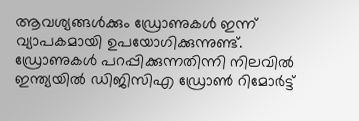ആവശ്യങ്ങൾക്കും ഡ്രോണുകൾ ഇന്ന് വ്യാപകമായി ഉപയോഗിക്കുന്നുണ്ട്.
ഡ്രോണുകൾ പറപ്പിക്കുന്നതിന്നി നിലവിൽ ഇന്ത്യയിൽ ഡിജിസിഎ ഡ്രോൺ റിമോർട്ട്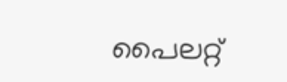പൈലറ്റ്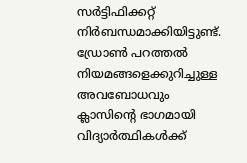സർട്ടിഫിക്കറ്റ് നിർബന്ധമാക്കിയിട്ടുണ്ട്. ഡ്രോൺ പറത്തൽ നിയമങ്ങളെക്കുറിച്ചുള്ള അവബോധവും ക്ലാസിന്റെ ഭാഗമായി വിദ്യാർത്ഥികൾക്ക്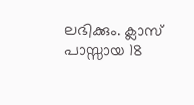ലഭിക്കും. ക്ലാസ് പാസ്സായ 18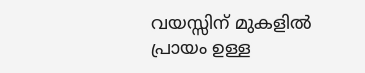വയസ്സിന് മുകളിൽ പ്രായം ഉള്ള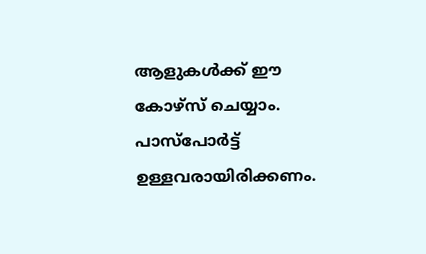ആളുകൾക്ക് ഈ കോഴ്സ് ചെയ്യാം. പാസ്പോർട്ട് ഉള്ളവരായിരിക്കണം.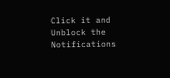Click it and Unblock the Notifications